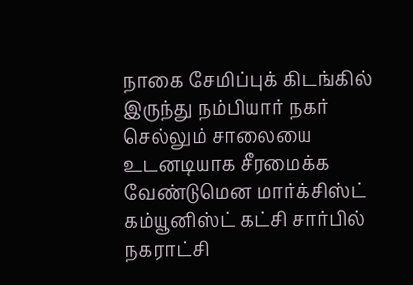நாகை சேமிப்புக் கிடங்கில் இருந்து நம்பியார் நகர் செல்லும் சாலையை உடனடியாக சீரமைக்க வேண்டுமென மார்க்சிஸ்ட் கம்யூனிஸ்ட் கட்சி சார்பில் நகராட்சி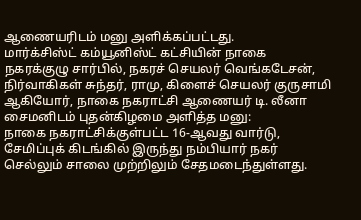ஆணையரிடம் மனு அளிக்கப்பட்டது.
மார்க்சிஸ்ட் கம்யூனிஸ்ட் கட்சியின் நாகை நகரக்குழு சார்பில், நகரச் செயலர் வெங்கடேசன், நிர்வாகிகள் சுந்தர், ராமு, கிளைச் செயலர் குருசாமி ஆகியோர், நாகை நகராட்சி ஆணையர் டி. லீனா சைமனிடம் புதன்கிழமை அளித்த மனு:
நாகை நகராட்சிக்குள்பட்ட 16-ஆவது வார்டு, சேமிப்புக் கிடங்கில் இருந்து நம்பியார் நகர் செல்லும் சாலை முற்றிலும் சேதமடைந்துள்ளது.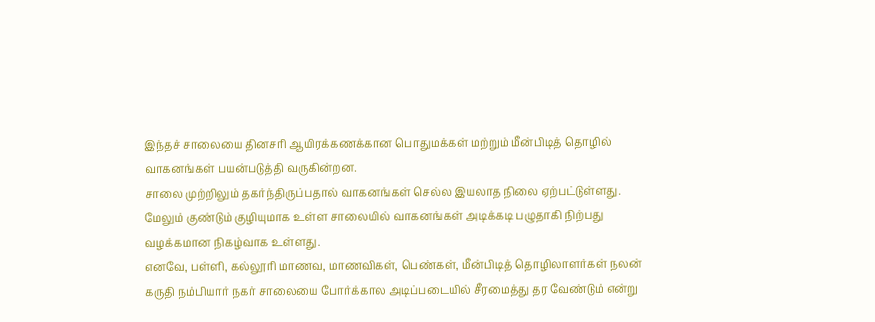இந்தச் சாலையை தினசரி ஆயிரக்கணக்கான பொதுமக்கள் மற்றும் மீன்பிடித் தொழில் வாகனங்கள் பயன்படுத்தி வருகின்றன.
சாலை முற்றிலும் தகர்ந்திருப்பதால் வாகனங்கள் செல்ல இயலாத நிலை ஏற்பட்டுள்ளது. மேலும் குண்டும் குழியுமாக உள்ள சாலையில் வாகனங்கள் அடிக்கடி பழுதாகி நிற்பது வழக்கமான நிகழ்வாக உள்ளது.
எனவே, பள்ளி, கல்லூரி மாணவ, மாணவிகள், பெண்கள், மீன்பிடித் தொழிலாளர்கள் நலன் கருதி நம்பியார் நகர் சாலையை போர்க்கால அடிப்படையில் சீரமைத்து தர வேண்டும் என்று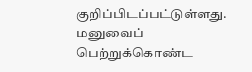குறிப்பிடப்பட்டுள்ளது.
மனுவைப் பெற்றுக்கொண்ட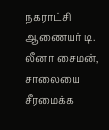நகராட்சி ஆணையர் டி. லீனா சைமன், சாலையை சீரமைக்க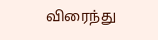விரைந்து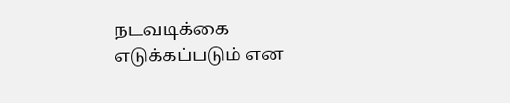நடவடிக்கை எடுக்கப்படும் என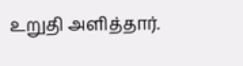உறுதி அளித்தார்.